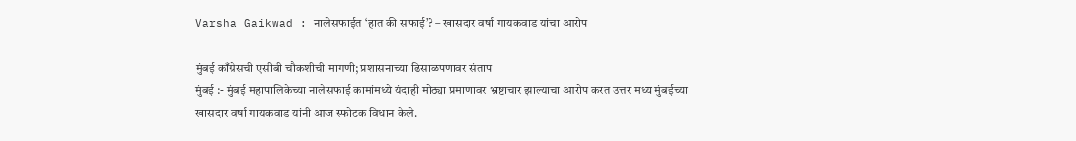Varsha Gaikwad : नालेसफाईत ‘हात की सफाई’? – खासदार वर्षा गायकवाड यांचा आरोप

मुंबई काँग्रेसची एसीबी चौकशीची मागणी; प्रशासनाच्या ढिसाळपणावर संताप
मुंबई :- मुंबई महापालिकेच्या नालेसफाई कामांमध्ये यंदाही मोठ्या प्रमाणावर भ्रष्टाचार झाल्याचा आरोप करत उत्तर मध्य मुंबईच्या खासदार वर्षा गायकवाड यांनी आज स्फोटक विधान केले.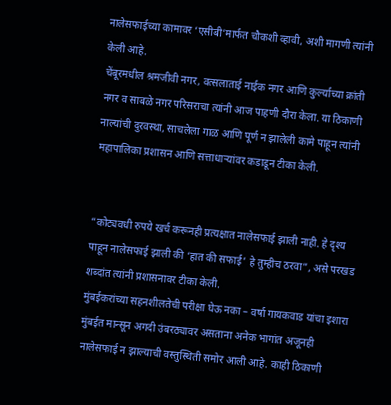नालेसफाईच्या कामावर ‘एसीबी’मार्फत चौकशी व्हावी, अशी मागणी त्यांनी केली आहे.
चेंबूरमधील श्रमजीवी नगर, वत्सलाताई नाईक नगर आणि कुर्ल्याच्या क्रांती नगर व साबळे नगर परिसराचा त्यांनी आज पाहणी दौरा केला. या ठिकाणी नाल्यांची दुरवस्था, साचलेला गाळ आणि पूर्ण न झालेली कामे पाहून त्यांनी महापालिका प्रशासन आणि सत्ताधाऱ्यांवर कडाडून टीका केली.


“कोट्यवधी रुपये खर्च करूनही प्रत्यक्षात नालेसफाई झाली नाही. हे दृश्य पाहून नालेसफाई झाली की ‘हात की सफाई’ हे तुम्हीच ठरवा”, असे परखड शब्दांत त्यांनी प्रशासनावर टीका केली.
मुंबईकरांच्या सहनशीलतेची परीक्षा घेऊ नका – वर्षा गायकवाड यांचा इशारा
मुंबईत मान्सून अगदी उंबरठ्यावर असताना अनेक भागांत अजूनही नालेसफाई न झाल्याची वस्तुस्थिती समोर आली आहे. काही ठिकाणी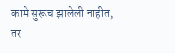कामे सुरूच झालेली नाहीत, तर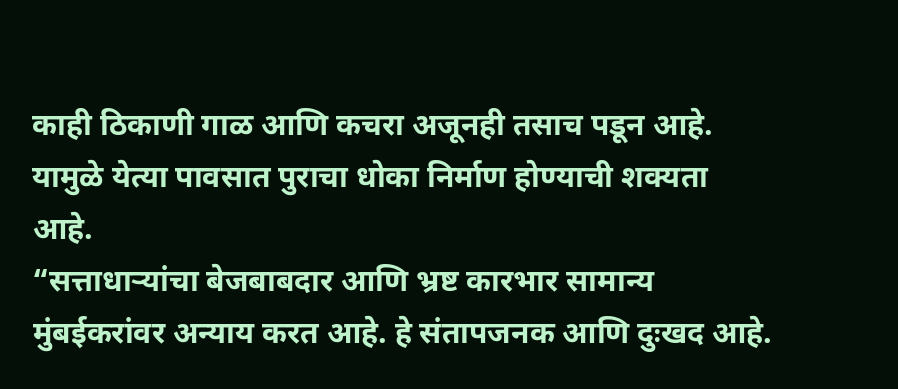काही ठिकाणी गाळ आणि कचरा अजूनही तसाच पडून आहे. यामुळे येत्या पावसात पुराचा धोका निर्माण होण्याची शक्यता आहे.
“सत्ताधाऱ्यांचा बेजबाबदार आणि भ्रष्ट कारभार सामान्य मुंबईकरांवर अन्याय करत आहे. हे संतापजनक आणि दुःखद आहे.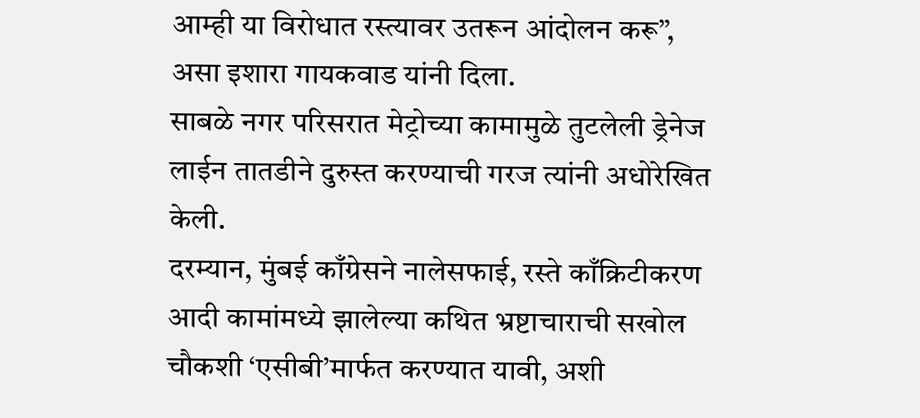आम्ही या विरोधात रस्त्यावर उतरून आंदोलन करू”, असा इशारा गायकवाड यांनी दिला.
साबळे नगर परिसरात मेट्रोच्या कामामुळे तुटलेली ड्रेनेज लाईन तातडीने दुरुस्त करण्याची गरज त्यांनी अधोरेखित केली.
दरम्यान, मुंबई काँग्रेसने नालेसफाई, रस्ते काँक्रिटीकरण आदी कामांमध्ये झालेल्या कथित भ्रष्टाचाराची सखोल चौकशी ‘एसीबी’मार्फत करण्यात यावी, अशी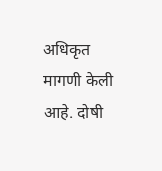अधिकृत मागणी केली आहे. दोषी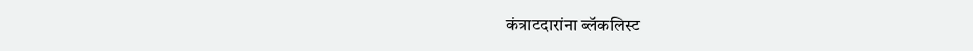कंत्राटदारांना ब्लॅकलिस्ट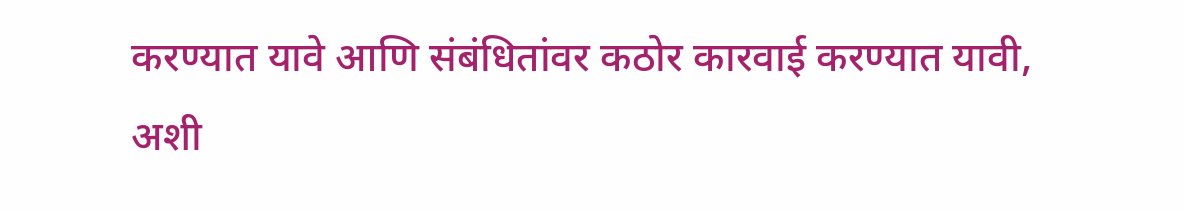करण्यात यावे आणि संबंधितांवर कठोर कारवाई करण्यात यावी, अशी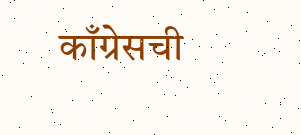काँग्रेसची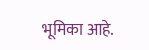भूमिका आहे.